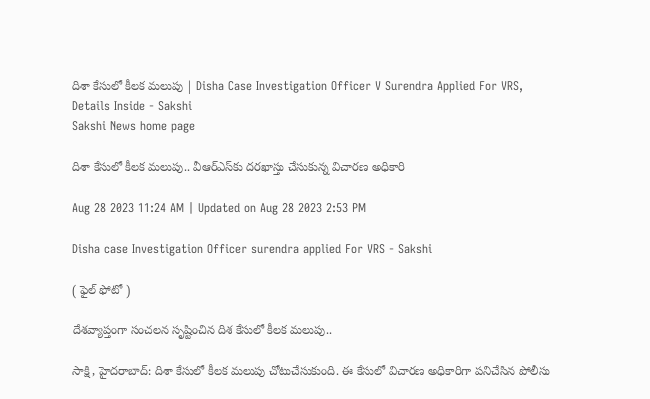దిశా కేసులో కీలక మలుపు | Disha Case Investigation Officer V Surendra Applied For VRS, Details Inside - Sakshi
Sakshi News home page

దిశా కేసులో కీలక మలుపు.. వీఆర్‌ఎస్‌కు దరఖాస్తు చేసుకున్న విచారణ అధికారి

Aug 28 2023 11:24 AM | Updated on Aug 28 2023 2:53 PM

Disha case Investigation Officer surendra applied For VRS - Sakshi

( ఫైల్‌ ఫోటో )

దేశవ్యాప్తంగా సంచలన సృష్టించిన దిశ కేసులో కీలక మలుపు..

సాక్షి, హైదరాబాద్‌: దిశా కేసులో కీలక మలుపు చోటుచేసుకుంది. ఈ కేసులో విచారణ అధికారిగా పనిచేసిన పోలీసు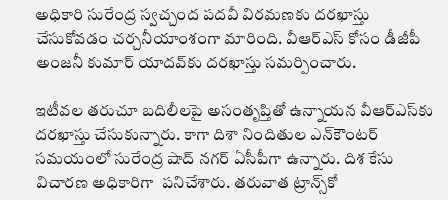అధికారి సురేంద్ర స్వచ్చంద పదవీ విరమణకు దరఖాస్తు చేసుకోవడం చర్చనీయాంశంగా మారింది. వీఆర్‌ఎస్‌ కోసం డీజీపీ అంజనీ కుమార్‌ యాదవ్‌కు దరఖాస్తు సమర్పించారు.

ఇటీవల తరుచూ బదిలీలపై అసంతృప్తితో ఉన్నాయన వీఆర్‌ఎస్‌కు దరఖాస్తు చేసుకున్నారు. కాగా దిశా నిందితుల ఎన్‌కౌంటర్‌ సమయంలో సురేంద్ర షాద్‌ నగర్‌ ఏసీపీగా ఉన్నారు. దిశ కేసు విచారణ అధికారిగా  పనిచేశారు. తరువాత ట్రాన్స్‌కో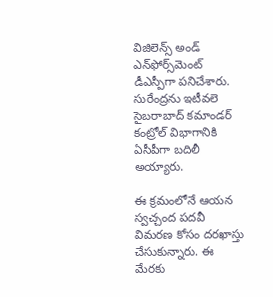విజిలెన్స్‌ అండ్‌ ఎన్‌ఫోర్స్‌మెంట్‌ డీఎస్పీగా పనిచేశారు. సురేంద్రను ఇటీవలె సైబరాబాద్‌ కమాండర్‌ కంట్రోల్‌ విభాగానికి ఏసీపీగా బదిలీ అయ్యారు.

ఈ క్రమంలోనే ఆయన స్వచ్చంద పదవీ విమరణ కోసం దరఖాస్తు చేసుకున్నారు. ఈ మేరకు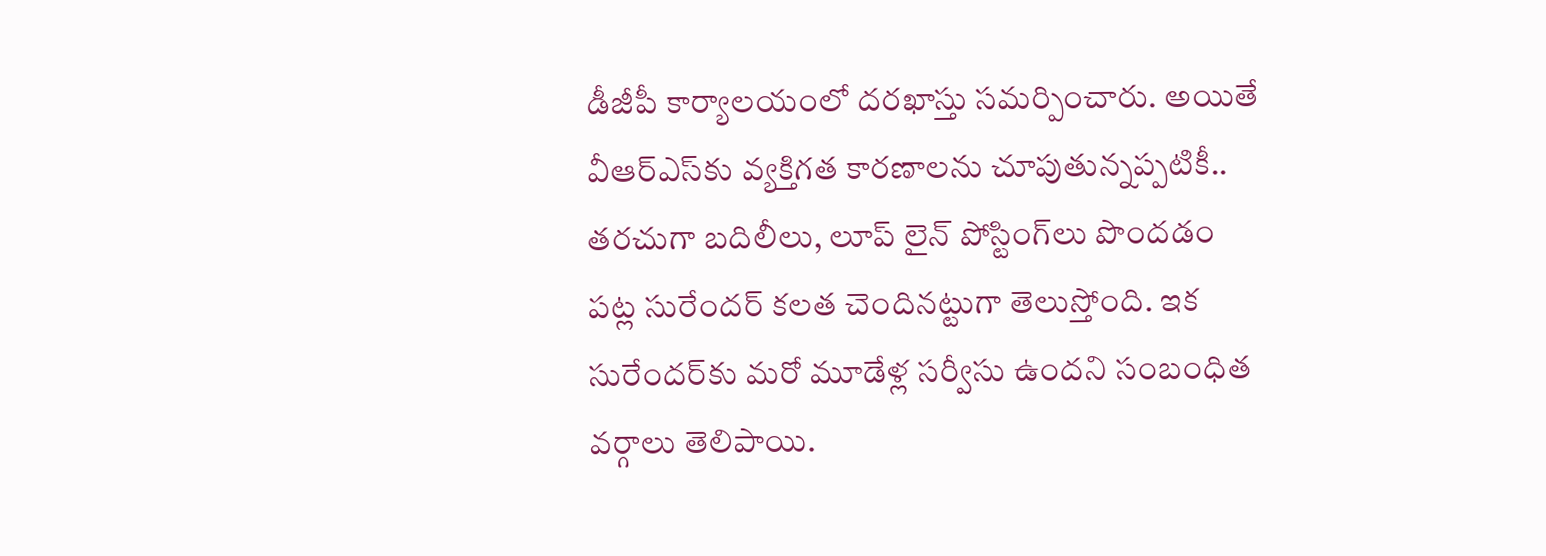డీజీపీ కార్యాలయంలో దరఖాస్తు సమర్పించారు. అయితే వీఆర్ఎస్‌కు వ్యక్తిగత కారణాలను చూపుతున్నప్పటికీ.. తరచుగా బదిలీలు, లూప్ లైన్ పోస్టింగ్‌లు పొందడం పట్ల సురేందర్ కలత చెందినట్టుగా తెలుస్తోంది. ఇక సురేందర్‌కు మరో మూడేళ్ల సర్వీసు ఉందని సంబంధిత వర్గాలు తెలిపాయి.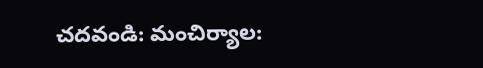చదవండి: మంచిర్యాల: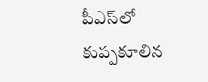పీఎస్‌లో కుప్పకూలిన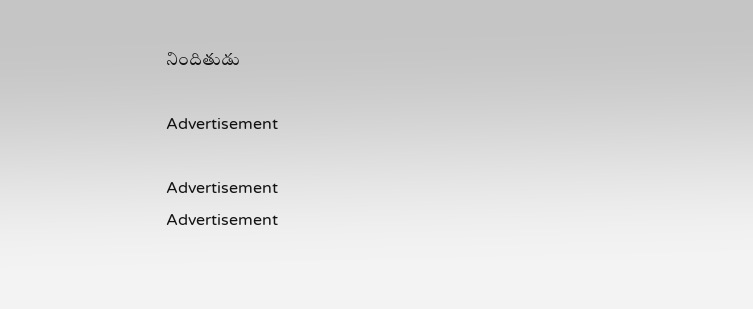నిందితుడు

Advertisement

Advertisement
Advertisement